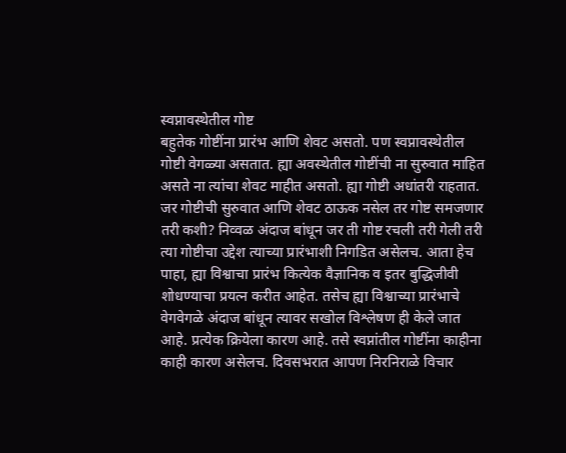स्वप्नावस्थेतील गोष्ट
बहुतेक गोष्टींना प्रारंभ आणि शेवट असतो. पण स्वप्नावस्थेतील गोष्टी वेगळ्या असतात. ह्या अवस्थेतील गोष्टींची ना सुरुवात माहित असते ना त्यांचा शेवट माहीत असतो. ह्या गोष्टी अधांतरी राहतात. जर गोष्टीची सुरुवात आणि शेवट ठाऊक नसेल तर गोष्ट समजणार तरी कशी? निव्वळ अंदाज बांधून जर ती गोष्ट रचली तरी गेली तरी त्या गोष्टीचा उद्देश त्याच्या प्रारंभाशी निगडित असेलच. आता हेच पाहा, ह्या विश्वाचा प्रारंभ कित्येक वैज्ञानिक व इतर बुद्धिजीवी शोधण्याचा प्रयत्न करीत आहेत. तसेच ह्या विश्वाच्या प्रारंभाचे वेगवेगळे अंदाज बांधून त्यावर सखोल विश्लेषण ही केले जात आहे. प्रत्येक क्रियेला कारण आहे. तसे स्वप्नांतील गोष्टींना काहीना काही कारण असेलच. दिवसभरात आपण निरनिराळे विचार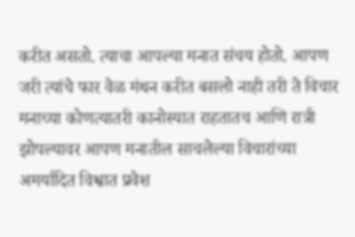करीत असतो. त्याचा आपल्या मनात संचय होतो. आपण जरी त्यांचे फार वेळ मंथन करीत बसलो नाही तरी ते विचार मनाच्या कोणत्यातरी कानोस्यात राहतातच आणि रात्री झोपल्यावर आपण मनातील साचलेल्या विचारांच्या अमर्यादित विश्वात प्रवेश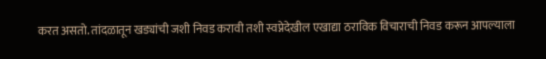करत असतो. तांदळातून खड्यांची जशी निवड करावी तशी स्वप्नेदेखील एखाद्या ठराविक विचाराची निवड करून आपल्याला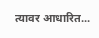त्यावर आधारित...